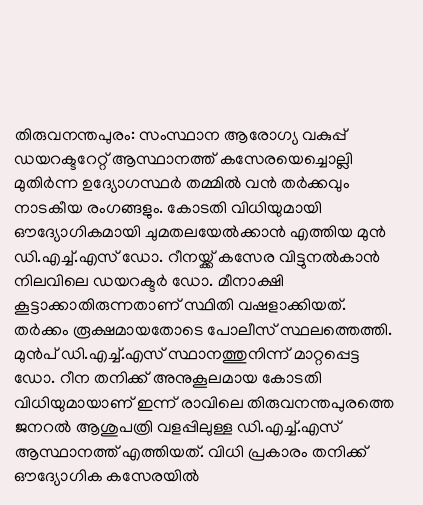തിരുവനന്തപുരം: സംസ്ഥാന ആരോഗ്യ വകുപ്പ് ഡയറക്ടറേറ്റ് ആസ്ഥാനത്ത് കസേരയെച്ചൊല്ലി മുതിർന്ന ഉദ്യോഗസ്ഥർ തമ്മിൽ വൻ തർക്കവും നാടകീയ രംഗങ്ങളും. കോടതി വിധിയുമായി ഔദ്യോഗികമായി ചുമതലയേൽക്കാൻ എത്തിയ മുൻ ഡി.എച്ച്.എസ് ഡോ. റീനയ്ക്ക് കസേര വിട്ടുനൽകാൻ നിലവിലെ ഡയറക്ടർ ഡോ. മീനാക്ഷി കൂട്ടാക്കാതിരുന്നതാണ് സ്ഥിതി വഷളാക്കിയത്. തർക്കം രൂക്ഷമായതോടെ പോലീസ് സ്ഥലത്തെത്തി.
മുൻപ് ഡി.എച്ച്.എസ് സ്ഥാനത്തുനിന്ന് മാറ്റപ്പെട്ട ഡോ. റീന തനിക്ക് അനുകൂലമായ കോടതി വിധിയുമായാണ് ഇന്ന് രാവിലെ തിരുവനന്തപുരത്തെ ജനറൽ ആശുപത്രി വളപ്പിലുള്ള ഡി.എച്ച്.എസ് ആസ്ഥാനത്ത് എത്തിയത്. വിധി പ്രകാരം തനിക്ക് ഔദ്യോഗിക കസേരയിൽ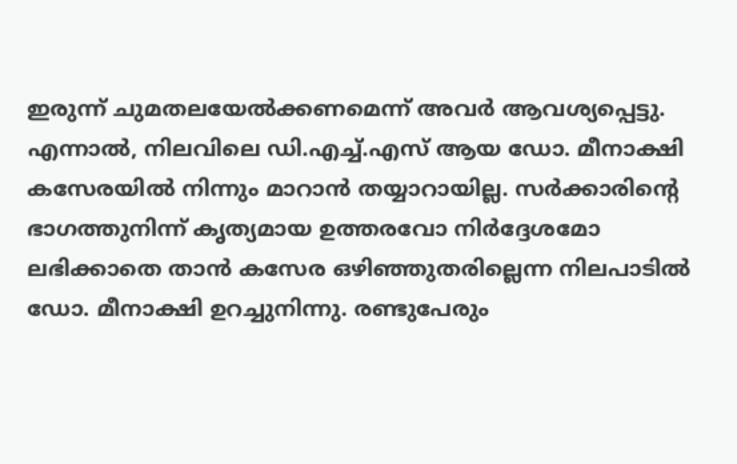ഇരുന്ന് ചുമതലയേൽക്കണമെന്ന് അവർ ആവശ്യപ്പെട്ടു. എന്നാൽ, നിലവിലെ ഡി.എച്ച്.എസ് ആയ ഡോ. മീനാക്ഷി കസേരയിൽ നിന്നും മാറാൻ തയ്യാറായില്ല. സർക്കാരിന്റെ ഭാഗത്തുനിന്ന് കൃത്യമായ ഉത്തരവോ നിർദ്ദേശമോ ലഭിക്കാതെ താൻ കസേര ഒഴിഞ്ഞുതരില്ലെന്ന നിലപാടിൽ ഡോ. മീനാക്ഷി ഉറച്ചുനിന്നു. രണ്ടുപേരും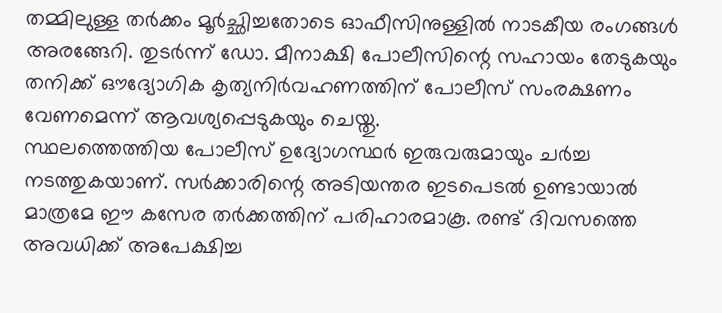തമ്മിലുള്ള തർക്കം മൂർച്ഛിച്ചതോടെ ഓഫീസിനുള്ളിൽ നാടകീയ രംഗങ്ങൾ അരങ്ങേറി. തുടർന്ന് ഡോ. മീനാക്ഷി പോലീസിന്റെ സഹായം തേടുകയും തനിക്ക് ഔദ്യോഗിക കൃത്യനിർവഹണത്തിന് പോലീസ് സംരക്ഷണം വേണമെന്ന് ആവശ്യപ്പെടുകയും ചെയ്തു.
സ്ഥലത്തെത്തിയ പോലീസ് ഉദ്യോഗസ്ഥർ ഇരുവരുമായും ചർച്ച നടത്തുകയാണ്. സർക്കാരിന്റെ അടിയന്തര ഇടപെടൽ ഉണ്ടായാൽ മാത്രമേ ഈ കസേര തർക്കത്തിന് പരിഹാരമാകൂ. രണ്ട് ദിവസത്തെ അവധിക്ക് അപേക്ഷിച്ച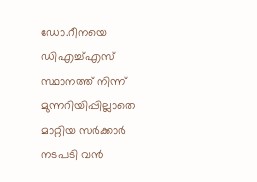ഡോ.റീനയെ ഡിഎച്ച്എസ് സ്ഥാനത്ത് നിന്ന് മുന്നറിയിപ്പില്ലാതെ മാറ്റിയ സർക്കാർ നടപടി വൻ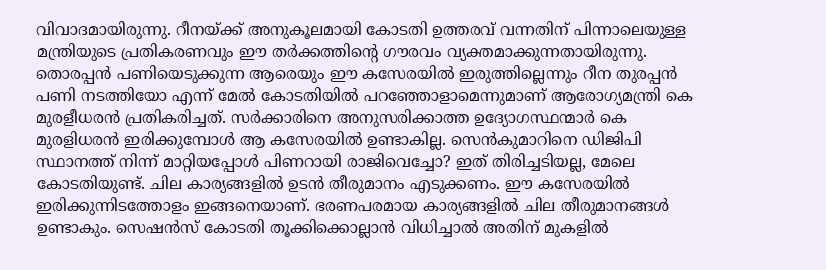വിവാദമായിരുന്നു. റീനയ്ക്ക് അനുകൂലമായി കോടതി ഉത്തരവ് വന്നതിന് പിന്നാലെയുള്ള മന്ത്രിയുടെ പ്രതികരണവും ഈ തർക്കത്തിൻ്റെ ഗൗരവം വ്യക്തമാക്കുന്നതായിരുന്നു. തൊരപ്പൻ പണിയെടുക്കുന്ന ആരെയും ഈ കസേരയിൽ ഇരുത്തില്ലെന്നും റീന തുരപ്പൻ പണി നടത്തിയോ എന്ന് മേൽ കോടതിയിൽ പറഞ്ഞോളാമെന്നുമാണ് ആരോഗ്യമന്ത്രി കെ മുരളീധരൻ പ്രതികരിച്ചത്. സർക്കാരിനെ അനുസരിക്കാത്ത ഉദ്യോഗസ്ഥന്മാർ കെ മുരളിധരൻ ഇരിക്കുമ്പോൾ ആ കസേരയിൽ ഉണ്ടാകില്ല. സെൻകുമാറിനെ ഡിജിപി സ്ഥാനത്ത് നിന്ന് മാറ്റിയപ്പോൾ പിണറായി രാജിവെച്ചോ? ഇത് തിരിച്ചടിയല്ല, മേലെ കോടതിയുണ്ട്. ചില കാര്യങ്ങളിൽ ഉടൻ തീരുമാനം എടുക്കണം. ഈ കസേരയിൽ ഇരിക്കുന്നിടത്തോളം ഇങ്ങനെയാണ്. ഭരണപരമായ കാര്യങ്ങളിൽ ചില തീരുമാനങ്ങൾ ഉണ്ടാകും. സെഷൻസ് കോടതി തൂക്കിക്കൊല്ലാൻ വിധിച്ചാൽ അതിന് മുകളിൽ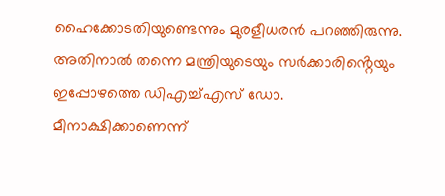ഹൈക്കോടതിയുണ്ടെന്നും മുരളീധരൻ പറഞ്ഞിരുന്നു. അതിനാൽ തന്നെ മന്ത്രിയുടെയും സർക്കാരിൻ്റെയും ഇപ്പോഴത്തെ ഡിഎച്ച്എസ് ഡോ. മീനാക്ഷിക്കാണെന്ന്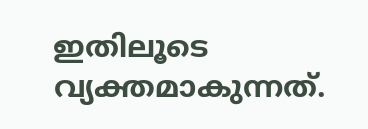ഇതിലൂടെ വ്യക്തമാകുന്നത്.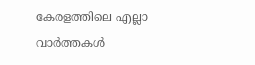കേരളത്തിലെ എല്ലാ വാർത്തകൾ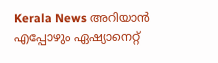Kerala News അറിയാൻ എപ്പോഴും ഏഷ്യാനെറ്റ്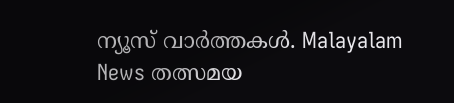ന്യൂസ് വാർത്തകൾ. Malayalam News തത്സമയ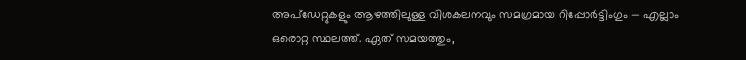അപ്ഡേറ്റുകളും ആഴത്തിലുള്ള വിശകലനവും സമഗ്രമായ റിപ്പോർട്ടിംഗും — എല്ലാം ഒരൊറ്റ സ്ഥലത്ത്. ഏത് സമയത്തും,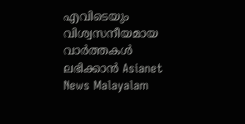എവിടെയും വിശ്വസനീയമായ വാർത്തകൾ ലഭിക്കാൻ Asianet News Malayalam